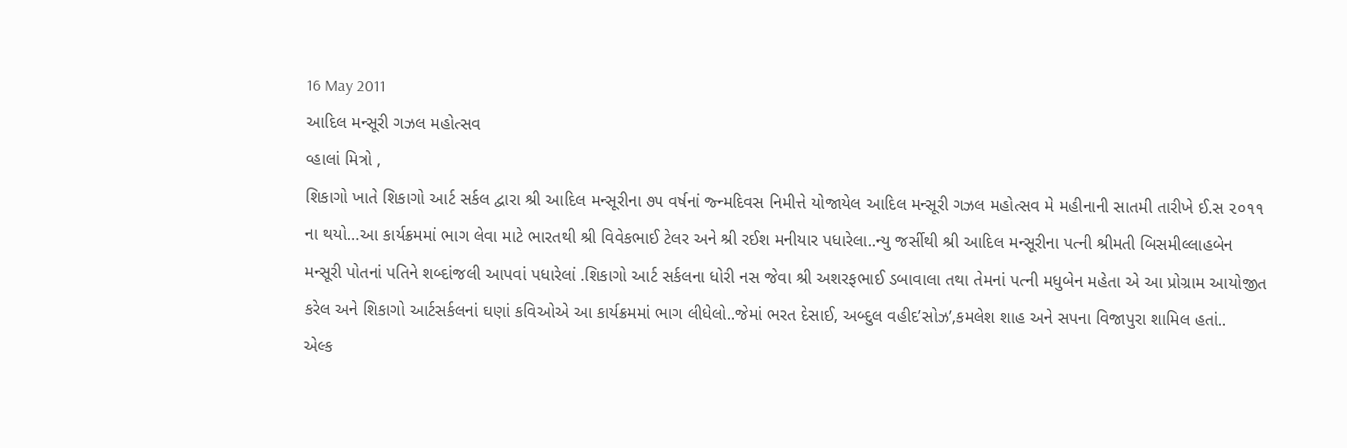16 May 2011
આદિલ મન્સૂરી ગઝલ મહોત્સવ
વ્હાલાં મિત્રો ,
શિકાગો ખાતે શિકાગો આર્ટ સર્કલ દ્વારા શ્રી આદિલ મન્સૂરીના ૭૫ વર્ષનાં જ્ન્મદિવસ નિમીત્તે યોજાયેલ આદિલ મન્સૂરી ગઝલ મહોત્સવ મે મહીનાની સાતમી તારીખે ઈ.સ ૨૦૧૧ ના થયો…આ કાર્યક્રમમાં ભાગ લેવા માટે ભારતથી શ્રી વિવેકભાઈ ટેલર અને શ્રી રઈશ મનીયાર પધારેલા..ન્યુ જર્સીથી શ્રી આદિલ મન્સૂરીના પત્ની શ્રીમતી બિસમીલ્લાહબેન મન્સૂરી પોતનાં પતિને શબ્દાંજલી આપવાં પધારેલાં .શિકાગો આર્ટ સર્કલના ધોરી નસ જેવા શ્રી અશરફભાઈ ડબાવાલા તથા તેમનાં પત્ની મધુબેન મહેતા એ આ પ્રોગ્રામ આયોજીત કરેલ અને શિકાગો આર્ટસર્કલનાં ઘણાં કવિઓએ આ કાર્યક્રમમાં ભાગ લીધેલો..જેમાં ભરત દેસાઈ, અબ્દુલ વહીદ’સોઝ’,કમલેશ શાહ અને સપના વિજાપુરા શામિલ હતાં..
એલ્ક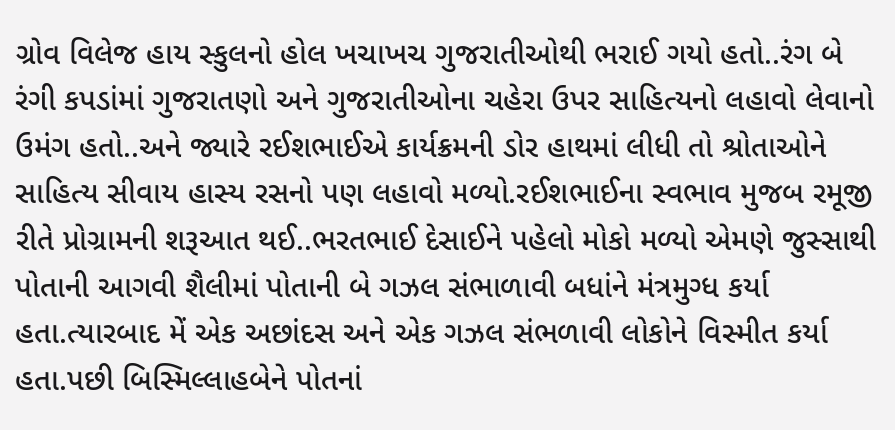ગ્રોવ વિલેજ હાય સ્કુલનો હોલ ખચાખચ ગુજરાતીઓથી ભરાઈ ગયો હતો..રંગ બે રંગી કપડાંમાં ગુજરાતણો અને ગુજરાતીઓના ચહેરા ઉપર સાહિત્યનો લહાવો લેવાનો ઉમંગ હતો..અને જ્યારે રઈશભાઈએ કાર્યક્રમની ડોર હાથમાં લીધી તો શ્રોતાઓને સાહિત્ય સીવાય હાસ્ય રસનો પણ લહાવો મળ્યો.રઈશભાઈના સ્વભાવ મુજબ રમૂજી રીતે પ્રોગ્રામની શરૂઆત થઈ..ભરતભાઈ દેસાઈને પહેલો મોકો મળ્યો એમણે જુસ્સાથી પોતાની આગવી શૈલીમાં પોતાની બે ગઝલ સંભાળાવી બધાંને મંત્રમુગ્ધ કર્યા હતા.ત્યારબાદ મેં એક અછાંદસ અને એક ગઝલ સંભળાવી લોકોને વિસ્મીત કર્યા હતા.પછી બિસ્મિલ્લાહબેને પોતનાં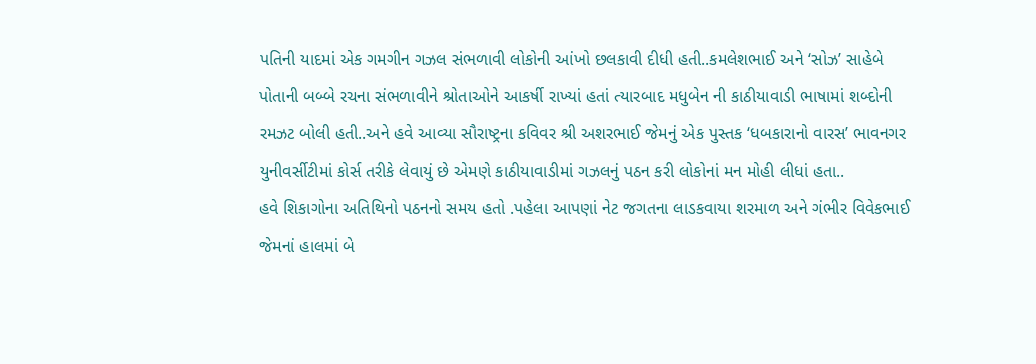પતિની યાદમાં એક ગમગીન ગઝલ સંભળાવી લોકોની આંખો છલકાવી દીધી હતી..કમલેશભાઈ અને ‘સોઝ’ સાહેબે પોતાની બબ્બે રચના સંભળાવીને શ્રોતાઓને આકર્ષી રાખ્યાં હતાં ત્યારબાદ મધુબેન ની કાઠીયાવાડી ભાષામાં શબ્દોની રમઝટ બોલી હતી..અને હવે આવ્યા સૌરાષ્ટ્રના કવિવર શ્રી અશરભાઈ જેમનું એક પુસ્તક ‘ધબકારાનો વારસ’ ભાવનગર યુનીવર્સીટીમાં કોર્સ તરીકે લેવાયું છે એમણે કાઠીયાવાડીમાં ગઝલનું પઠન કરી લોકોનાં મન મોહી લીધાં હતા..
હવે શિકાગોના અતિથિનો પઠનનો સમય હતો .પહેલા આપણાં નેટ જગતના લાડકવાયા શરમાળ અને ગંભીર વિવેકભાઈ જેમનાં હાલમાં બે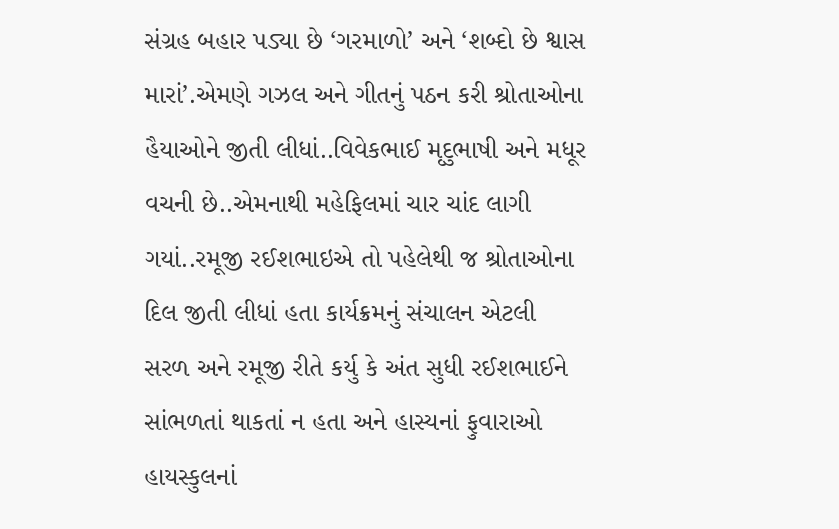સંગ્રહ બહાર પડ્યા છે ‘ગરમાળો’ અને ‘શબ્દો છે શ્વાસ મારાં’.એમણે ગઝલ અને ગીતનું પઠન કરી શ્રોતાઓના હૈયાઓને જીતી લીધાં..વિવેકભાઈ મૃદુભાષી અને મધૂર વચની છે..એમનાથી મહેફિલમાં ચાર ચાંદ લાગી ગયાં..રમૂજી રઈશભાઇએ તો પહેલેથી જ શ્રોતાઓના દિલ જીતી લીધાં હતા કાર્યક્રમનું સંચાલન એટલી સરળ અને રમૂજી રીતે કર્યુ કે અંત સુધી રઈશભાઈને સાંભળતાં થાકતાં ન હતા અને હાસ્યનાં ફુવારાઓ હાયસ્કુલનાં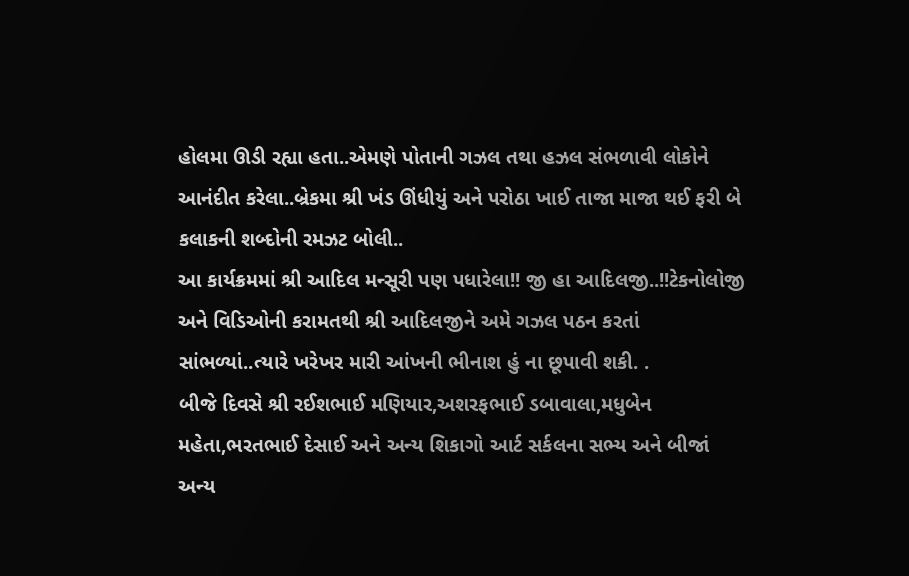હોલમા ઊડી રહ્યા હતા..એમણે પોતાની ગઝલ તથા હઝલ સંભળાવી લોકોને આનંદીત કરેલા..બ્રેકમા શ્રી ખંડ ઊંધીયું અને પરોઠા ખાઈ તાજા માજા થઈ ફરી બે કલાકની શબ્દોની રમઝટ બોલી..
આ કાર્યક્રમમાં શ્રી આદિલ મન્સૂરી પણ પધારેલા!! જી હા આદિલજી..!!ટેકનોલોજી અને વિડિઓની કરામતથી શ્રી આદિલજીને અમે ગઝલ પઠન કરતાં સાંભળ્યાં..ત્યારે ખરેખર મારી આંખની ભીનાશ હું ના છૂપાવી શકી. .
બીજે દિવસે શ્રી રઈશભાઈ મણિયાર,અશરફભાઈ ડબાવાલા,મધુબેન મહેતા,ભરતભાઈ દેસાઈ અને અન્ય શિકાગો આર્ટ સર્કલના સભ્ય અને બીજાં અન્ય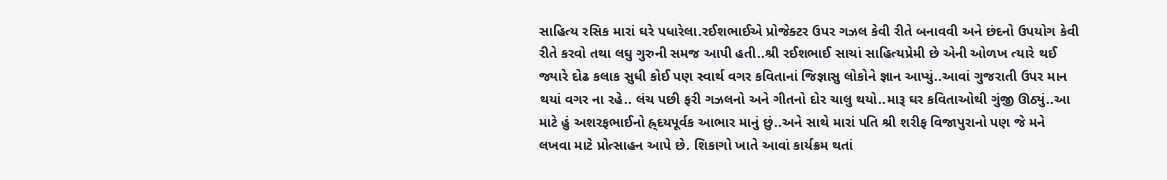સાહિત્ય રસિક મારાં ઘરે પધારેલા.રઈશભાઈએ પ્રોજેક્ટર ઉપર ગઝલ કેવી રીતે બનાવવી અને છંદનો ઉપયોગ કેવી રીતે કરવો તથા લઘુ ગુરુની સમજ આપી હતી..શ્રી રઈશભાઈ સાચાં સાહિત્યપ્રેમી છે એની ઓળખ ત્યારે થઈ જ્યારે દોઢ કલાક સુધી કોઈ પણ સ્વાર્થ વગર કવિતાનાં જિજ્ઞાસુ લોકોને જ્ઞાન આપ્યું..આવાં ગુજરાતી ઉપર માન થયાં વગર ના રહે.. લંચ પછી ફરી ગઝલનો અને ગીતનો દોર ચાલુ થયો..મારૂ ઘર કવિતાઓથી ગુંજી ઊઠ્યું..આ માટે હું અશરફભાઈનો હ્ર્દયપૂર્વક આભાર માનું છું..અને સાથે મારાં પતિ શ્રી શરીફ વિજાપુરાનો પણ જે મને લખવા માટે પ્રોત્સાહન આપે છે. શિકાગો ખાતે આવાં કાર્યક્રમ થતાં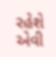રહેશે એવી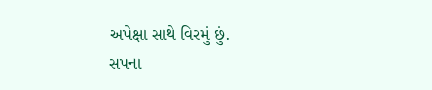અપેક્ષા સાથે વિરમું છું.
સપના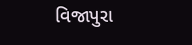વિજાપુરા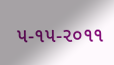૫-૧૫-૨૦૧૧